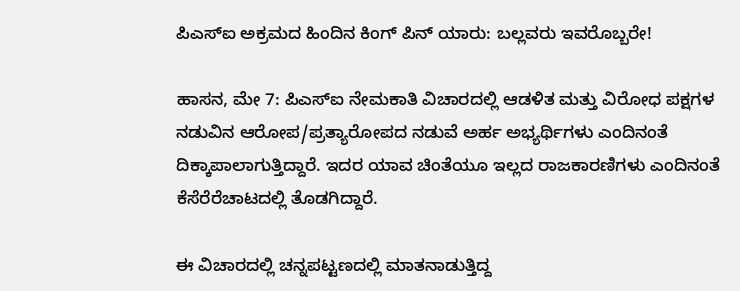ಪಿಎಸ್ಐ ಅಕ್ರಮದ ಹಿಂದಿನ ಕಿಂಗ್ ಪಿನ್ ಯಾರು: ಬಲ್ಲವರು ಇವರೊಬ್ಬರೇ!

ಹಾಸನ, ಮೇ 7: ಪಿಎಸ್ಐ ನೇಮಕಾತಿ ವಿಚಾರದಲ್ಲಿ ಆಡಳಿತ ಮತ್ತು ವಿರೋಧ ಪಕ್ಷಗಳ ನಡುವಿನ ಆರೋಪ/ಪ್ರತ್ಯಾರೋಪದ ನಡುವೆ ಅರ್ಹ ಅಭ್ಯರ್ಥಿಗಳು ಎಂದಿನಂತೆ ದಿಕ್ಕಾಪಾಲಾಗುತ್ತಿದ್ದಾರೆ. ಇದರ ಯಾವ ಚಿಂತೆಯೂ ಇಲ್ಲದ ರಾಜಕಾರಣಿಗಳು ಎಂದಿನಂತೆ ಕೆಸೆರೆರೆಚಾಟದಲ್ಲಿ ತೊಡಗಿದ್ದಾರೆ.

ಈ ವಿಚಾರದಲ್ಲಿ ಚನ್ನಪಟ್ಟಣದಲ್ಲಿ ಮಾತನಾಡುತ್ತಿದ್ದ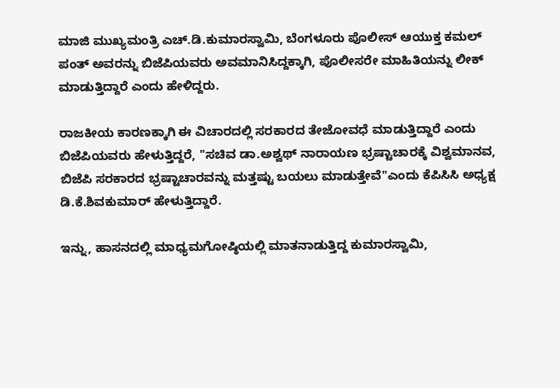ಮಾಜಿ ಮುಖ್ಯಮಂತ್ರಿ ಎಚ್.ಡಿ.ಕುಮಾರಸ್ವಾಮಿ, ಬೆಂಗಳೂರು ಪೊಲೀಸ್ ಆಯುಕ್ತ ಕಮಲ್ ಪಂತ್ ಅವರನ್ನು ಬಿಜೆಪಿಯವರು ಅವಮಾನಿಸಿದ್ದಕ್ಕಾಗಿ, ಪೊಲೀಸರೇ ಮಾಹಿತಿಯನ್ನು ಲೀಕ್ ಮಾಡುತ್ತಿದ್ದಾರೆ ಎಂದು ಹೇಳಿದ್ದರು.

ರಾಜಕೀಯ ಕಾರಣಕ್ಕಾಗಿ ಈ ವಿಚಾರದಲ್ಲಿ ಸರಕಾರದ ತೇಜೋವಧೆ ಮಾಡುತ್ತಿದ್ದಾರೆ ಎಂದು ಬಿಜೆಪಿಯವರು ಹೇಳುತ್ತಿದ್ದರೆ, "ಸಚಿವ ಡಾ.ಅಶ್ವಥ್ ನಾರಾಯಣ ಭ್ರಷ್ಟಾಚಾರಕ್ಕೆ ವಿಶ್ವಮಾನವ, ಬಿಜೆಪಿ ಸರಕಾರದ ಭ್ರಷ್ಟಾಚಾರವನ್ನು ಮತ್ತಷ್ಟು ಬಯಲು ಮಾಡುತ್ತೇವೆ"ಎಂದು ಕೆಪಿಸಿಸಿ ಅಧ್ಯಕ್ಷ ಡಿ.ಕೆ.ಶಿವಕುಮಾರ್ ಹೇಳುತ್ತಿದ್ದಾರೆ.

ಇನ್ನು, ಹಾಸನದಲ್ಲಿ ಮಾಧ್ಯಮಗೋಷ್ಠಿಯಲ್ಲಿ ಮಾತನಾಡುತ್ತಿದ್ದ ಕುಮಾರಸ್ವಾಮಿ,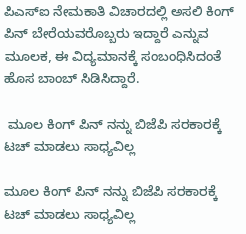ಪಿಎಸ್ಐ ನೇಮಕಾತಿ ವಿಚಾರದಲ್ಲಿ ಅಸಲಿ ಕಿಂಗ್ ಪಿನ್ ಬೇರೆಯವರೊಬ್ಬರು ಇದ್ದಾರೆ ಎನ್ನುವ ಮೂಲಕ, ಈ ವಿದ್ಯಮಾನಕ್ಕೆ ಸಂಬಂಧಿಸಿದಂತೆ ಹೊಸ ಬಾಂಬ್ ಸಿಡಿಸಿದ್ದಾರೆ.

 ಮೂಲ ಕಿಂಗ್ ಪಿನ್ ನನ್ನು ಬಿಜೆಪಿ ಸರಕಾರಕ್ಕೆ ಟಚ್ ಮಾಡಲು ಸಾಧ್ಯವಿಲ್ಲ

ಮೂಲ ಕಿಂಗ್ ಪಿನ್ ನನ್ನು ಬಿಜೆಪಿ ಸರಕಾರಕ್ಕೆ ಟಚ್ ಮಾಡಲು ಸಾಧ್ಯವಿಲ್ಲ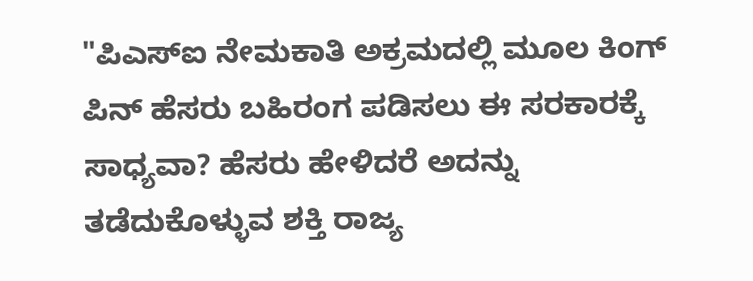"ಪಿಎಸ್ಐ ನೇಮಕಾತಿ ಅಕ್ರಮದಲ್ಲಿ ಮೂಲ ಕಿಂಗ್ ಪಿನ್ ಹೆಸರು ಬಹಿರಂಗ ಪಡಿಸಲು ಈ ಸರಕಾರಕ್ಕೆ ಸಾಧ್ಯವಾ? ಹೆಸರು ಹೇಳಿದರೆ ಅದನ್ನು ತಡೆದುಕೊಳ್ಳುವ ಶಕ್ತಿ ರಾಜ್ಯ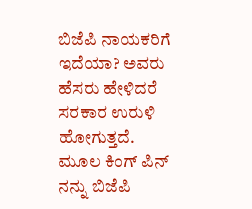ಬಿಜೆಪಿ ನಾಯಕರಿಗೆ ಇದೆಯಾ? ಅವರು ಹೆಸರು ಹೇಳಿದರೆ ಸರಕಾರ ಉರುಳಿ ಹೋಗುತ್ತದೆ. ಮೂಲ ಕಿಂಗ್ ಪಿನ್ ನನ್ನು ಬಿಜೆಪಿ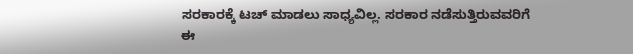ಸರಕಾರಕ್ಕೆ ಟಚ್ ಮಾಡಲು ಸಾಧ್ಯವಿಲ್ಲ. ಸರಕಾರ ನಡೆಸುತ್ತಿರುವವರಿಗೆ ಈ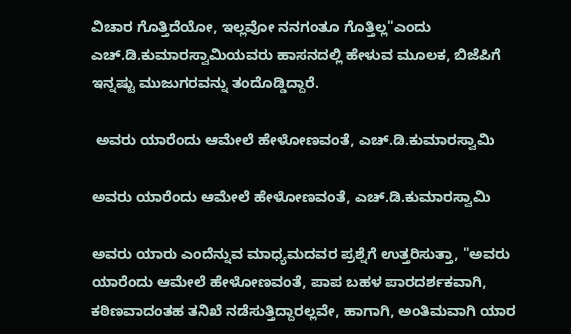ವಿಚಾರ ಗೊತ್ತಿದೆಯೋ, ಇಲ್ಲವೋ ನನಗಂತೂ ಗೊತ್ತಿಲ್ಲ"ಎಂದು ಎಚ್.ಡಿ.ಕುಮಾರಸ್ವಾಮಿಯವರು ಹಾಸನದಲ್ಲಿ ಹೇಳುವ ಮೂಲಕ, ಬಿಜೆಪಿಗೆ ಇನ್ನಷ್ಟು ಮುಜುಗರವನ್ನು ತಂದೊಡ್ಡಿದ್ದಾರೆ.

 ಅವರು ಯಾರೆಂದು ಆಮೇಲೆ ಹೇಳೋಣವಂತೆ, ಎಚ್.ಡಿ.ಕುಮಾರಸ್ವಾಮಿ

ಅವರು ಯಾರೆಂದು ಆಮೇಲೆ ಹೇಳೋಣವಂತೆ, ಎಚ್.ಡಿ.ಕುಮಾರಸ್ವಾಮಿ

ಅವರು ಯಾರು ಎಂದೆನ್ನುವ ಮಾಧ್ಯಮದವರ ಪ್ರಶ್ನೆಗೆ ಉತ್ತರಿಸುತ್ತಾ, "ಅವರು ಯಾರೆಂದು ಆಮೇಲೆ ಹೇಳೋಣವಂತೆ, ಪಾಪ ಬಹಳ ಪಾರದರ್ಶಕವಾಗಿ, ಕಠಿಣವಾದಂತಹ ತನಿಖೆ ನಡೆಸುತ್ತಿದ್ದಾರಲ್ಲವೇ, ಹಾಗಾಗಿ, ಅಂತಿಮವಾಗಿ ಯಾರ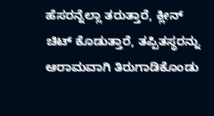ಹೆಸರನ್ನೆಲ್ಲಾ ತರುತ್ತಾರೆ, ಕ್ಲೀನ್ ಚಿಟ್ ಕೊಡುತ್ತಾರೆ, ತಪ್ಪಿತಸ್ಥರನ್ನು ಆರಾಮವಾಗಿ ತಿರುಗಾಡಿಕೊಂಡು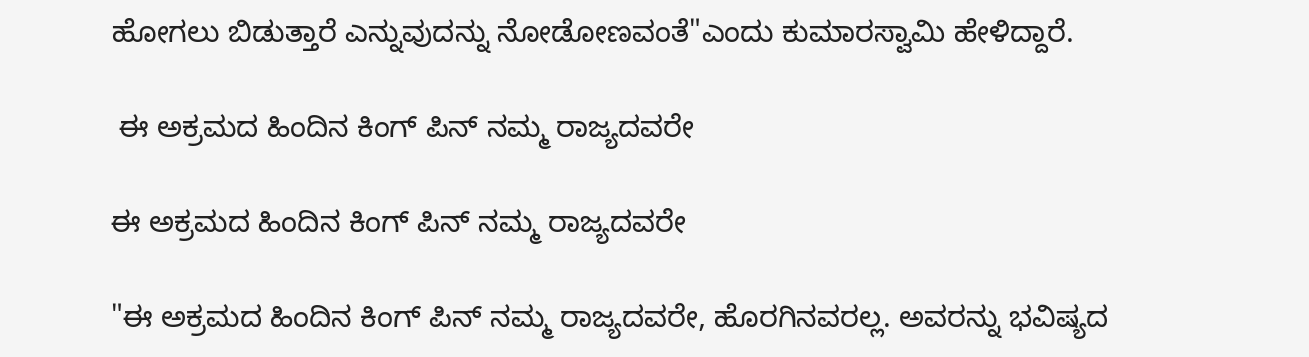ಹೋಗಲು ಬಿಡುತ್ತಾರೆ ಎನ್ನುವುದನ್ನು ನೋಡೋಣವಂತೆ"ಎಂದು ಕುಮಾರಸ್ವಾಮಿ ಹೇಳಿದ್ದಾರೆ.

 ಈ ಅಕ್ರಮದ ಹಿಂದಿನ ಕಿಂಗ್ ಪಿನ್ ನಮ್ಮ ರಾಜ್ಯದವರೇ

ಈ ಅಕ್ರಮದ ಹಿಂದಿನ ಕಿಂಗ್ ಪಿನ್ ನಮ್ಮ ರಾಜ್ಯದವರೇ

"ಈ ಅಕ್ರಮದ ಹಿಂದಿನ ಕಿಂಗ್ ಪಿನ್ ನಮ್ಮ ರಾಜ್ಯದವರೇ, ಹೊರಗಿನವರಲ್ಲ. ಅವರನ್ನು ಭವಿಷ್ಯದ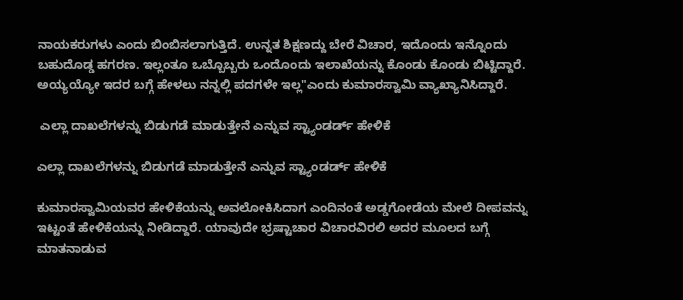ನಾಯಕರುಗಳು ಎಂದು ಬಿಂಬಿಸಲಾಗುತ್ತಿದೆ. ಉನ್ನತ ಶಿಕ್ಷಣದ್ದು ಬೇರೆ ವಿಚಾರ, ಇದೊಂದು ಇನ್ನೊಂದು ಬಹುದೊಡ್ಡ ಹಗರಣ. ಇಲ್ಲಂತೂ ಒಬ್ಬೊಬ್ಬರು ಒಂದೊಂದು ಇಲಾಖೆಯನ್ನು ಕೊಂಡು ಕೊಂಡು ಬಿಟ್ಟಿದ್ದಾರೆ. ಅಯ್ಯಯ್ಯೋ ಇದರ ಬಗ್ಗೆ ಹೇಳಲು ನನ್ನಲ್ಲಿ ಪದಗಳೇ ಇಲ್ಲ"ಎಂದು ಕುಮಾರಸ್ವಾಮಿ ವ್ಯಾಖ್ಯಾನಿಸಿದ್ದಾರೆ.

 ಎಲ್ಲಾ ದಾಖಲೆಗಳನ್ನು ಬಿಡುಗಡೆ ಮಾಡುತ್ತೇನೆ ಎನ್ನುವ ಸ್ಟ್ಯಾಂಡರ್ಡ್ ಹೇಳಿಕೆ

ಎಲ್ಲಾ ದಾಖಲೆಗಳನ್ನು ಬಿಡುಗಡೆ ಮಾಡುತ್ತೇನೆ ಎನ್ನುವ ಸ್ಟ್ಯಾಂಡರ್ಡ್ ಹೇಳಿಕೆ

ಕುಮಾರಸ್ವಾಮಿಯವರ ಹೇಳಿಕೆಯನ್ನು ಅವಲೋಕಿಸಿದಾಗ ಎಂದಿನಂತೆ ಅಡ್ಡಗೋಡೆಯ ಮೇಲೆ ದೀಪವನ್ನು ಇಟ್ಟಂತೆ ಹೇಳಿಕೆಯನ್ನು ನೀಡಿದ್ದಾರೆ. ಯಾವುದೇ ಭ್ರಷ್ಟಾಚಾರ ವಿಚಾರವಿರಲಿ ಅದರ ಮೂಲದ ಬಗ್ಗೆ ಮಾತನಾಡುವ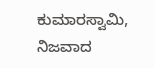ಕುಮಾರಸ್ವಾಮಿ, ನಿಜವಾದ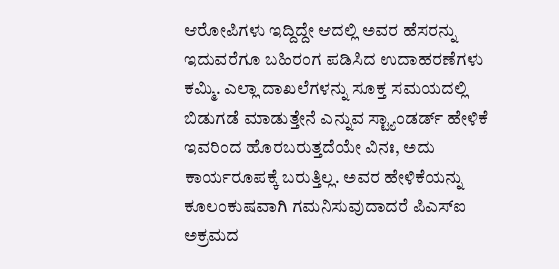ಆರೋಪಿಗಳು ಇದ್ದಿದ್ದೇ ಆದಲ್ಲಿ ಅವರ ಹೆಸರನ್ನು ಇದುವರೆಗೂ ಬಹಿರಂಗ ಪಡಿಸಿದ ಉದಾಹರಣೆಗಳು ಕಮ್ಮಿ. ಎಲ್ಲಾ ದಾಖಲೆಗಳನ್ನು ಸೂಕ್ತ ಸಮಯದಲ್ಲಿ ಬಿಡುಗಡೆ ಮಾಡುತ್ತೇನೆ ಎನ್ನುವ ಸ್ಟ್ಯಾಂಡರ್ಡ್ ಹೇಳಿಕೆ ಇವರಿಂದ ಹೊರಬರುತ್ತದೆಯೇ ವಿನಃ, ಅದು ಕಾರ್ಯರೂಪಕ್ಕೆ ಬರುತ್ತಿಲ್ಲ. ಅವರ ಹೇಳಿಕೆಯನ್ನು ಕೂಲಂಕುಷವಾಗಿ ಗಮನಿಸುವುದಾದರೆ ಪಿಎಸ್ಐ ಅಕ್ರಮದ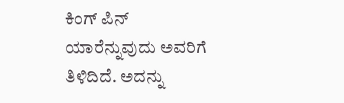ಕಿಂಗ್ ಪಿನ್ ಯಾರೆನ್ನುವುದು ಅವರಿಗೆ ತಿಳಿದಿದೆ. ಅದನ್ನು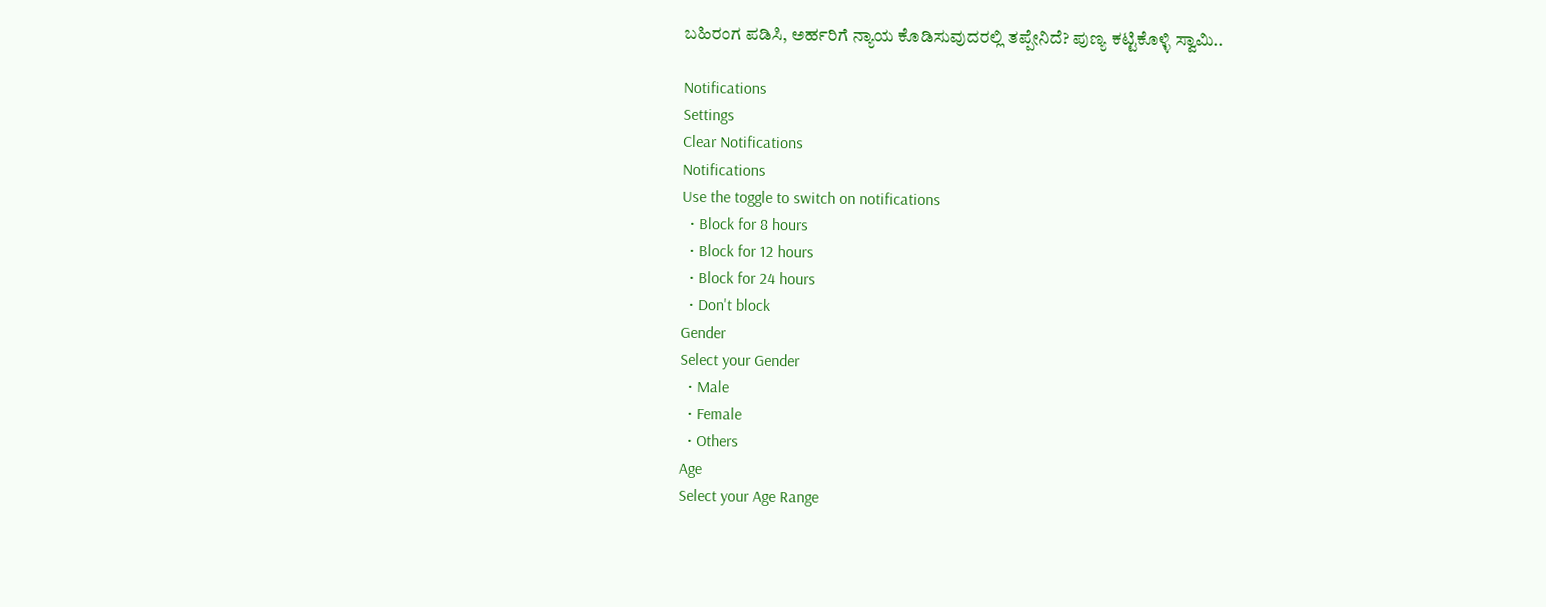ಬಹಿರಂಗ ಪಡಿಸಿ, ಅರ್ಹರಿಗೆ ನ್ಯಾಯ ಕೊಡಿಸುವುದರಲ್ಲಿ ತಪ್ಪೇನಿದೆ? ಪುಣ್ಯ ಕಟ್ಟಿಕೊಳ್ಳಿ ಸ್ವಾಮಿ..

Notifications
Settings
Clear Notifications
Notifications
Use the toggle to switch on notifications
  • Block for 8 hours
  • Block for 12 hours
  • Block for 24 hours
  • Don't block
Gender
Select your Gender
  • Male
  • Female
  • Others
Age
Select your Age Range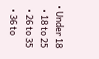• Under 18
  • 18 to 25
  • 26 to 35
  • 36 to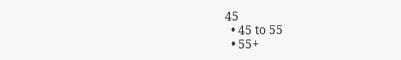45
  • 45 to 55
  • 55+